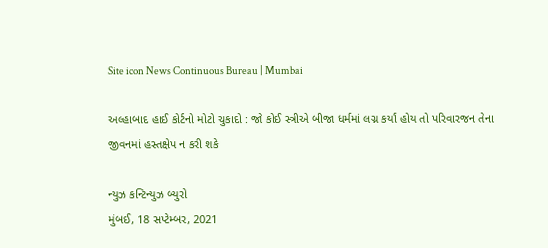Site icon News Continuous Bureau | Mumbai

અલ્હાબાદ હાઈ કોર્ટનો મોટો ચુકાદો : જો કોઈ સ્ત્રીએ બીજા ધર્મમાં લગ્ન કર્યાં હોય તો પરિવારજન તેના જીવનમાં હસ્તક્ષેપ ન કરી શકે

ન્યુઝ કન્ટિન્યુઝ બ્યુરો
મુંબઈ, 18 સપ્ટેમ્બર, 2021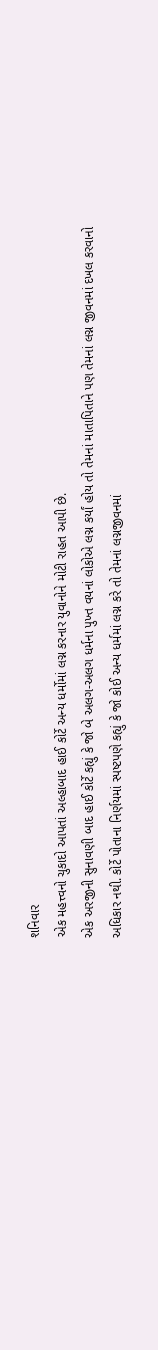શનિવાર
એક મહત્ત્વનો ચુકાદો આપતાં અલ્હાબાદ હાઈ કોર્ટે અન્ય ધર્મોમાં લગ્ન કરનાર યુવાનોને મોટી રાહત આપી છે.
એક અરજીની સુનાવણી બાદ હાઈ કોર્ટે કહ્યું કે જો બે અલગ-અલગ ધર્મના પુખ્ત વયનાં લોકોએ લગ્ન કર્યાં હોય તો તેમનાં માતાપિતાને પણ તેમનાં લગ્ન જીવનમાં દખલ કરવાનો અધિકાર નથી. કોર્ટે પોતાના નિર્ણયમાં સ્પષ્ટપણે કહ્યું કે જો કોઈ અન્ય ધર્મમાં લગ્ન કરે તો તેમનાં લગ્નજીવનમાં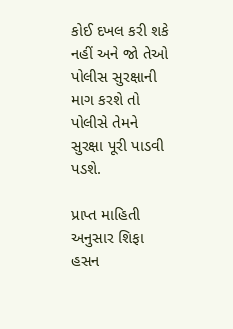કોઈ દખલ કરી શકે નહીં અને જો તેઓ પોલીસ સુરક્ષાની માગ કરશે તો પોલીસે તેમને સુરક્ષા પૂરી પાડવી પડશે.

પ્રાપ્ત માહિતી અનુસાર શિફા હસન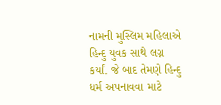નામની મુસ્લિમ મહિલાએ હિન્દુ યુવક સાથે લગ્ન કર્યાં. જે બાદ તેમણે હિન્દુ ધર્મ અપનાવવા માટે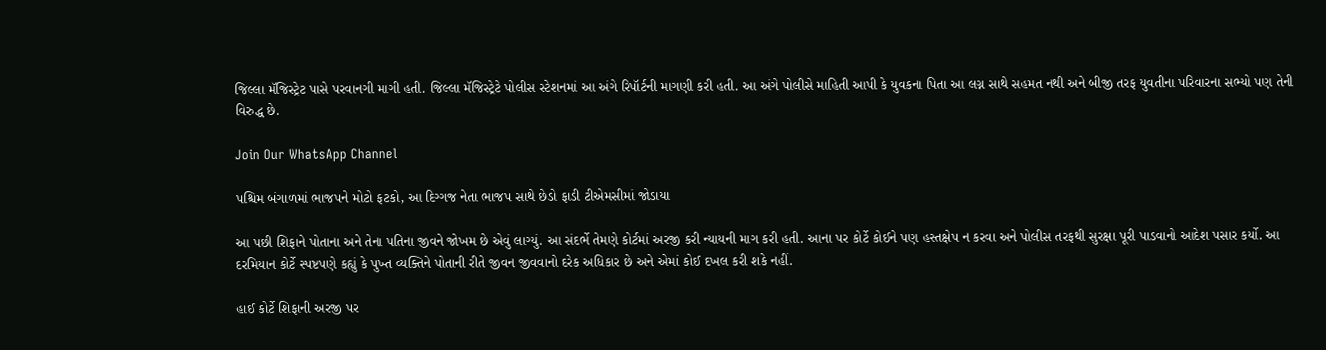જિલ્લા મૅજિસ્ટ્રેટ પાસે પરવાનગી માગી હતી. જિલ્લા મૅજિસ્ટ્રેટે પોલીસ સ્ટેશનમાં આ અંગે રિપૉર્ટની માગણી કરી હતી. આ અંગે પોલીસે માહિતી આપી કે યુવકના પિતા આ લગ્ન સાથે સહમત નથી અને બીજી તરફ યુવતીના પરિવારના સભ્યો પણ તેની વિરુદ્ધ છે.

Join Our WhatsApp Channel

પશ્ચિમ બંગાળમાં ભાજપને મોટો ફટકો, આ દિગ્ગજ નેતા ભાજપ સાથે છેડો ફાડી ટીએમસીમાં જોડાયા

આ પછી શિફાને પોતાના અને તેના પતિના જીવને જોખમ છે એવું લાગ્યું. આ સંદર્ભે તેમણે કોર્ટમાં અરજી કરી ન્યાયની માગ કરી હતી. આના પર કોર્ટે કોઈને પણ હસ્તક્ષેપ ન કરવા અને પોલીસ તરફથી સુરક્ષા પૂરી પાડવાનો આદેશ પસાર કર્યો. આ દરમિયાન કોર્ટે સ્પષ્ટપણે કહ્યું કે પુખ્ત વ્યક્તિને પોતાની રીતે જીવન જીવવાનો દરેક અધિકાર છે અને એમાં કોઈ દખલ કરી શકે નહીં.

હાઈ કોર્ટે શિફાની અરજી પર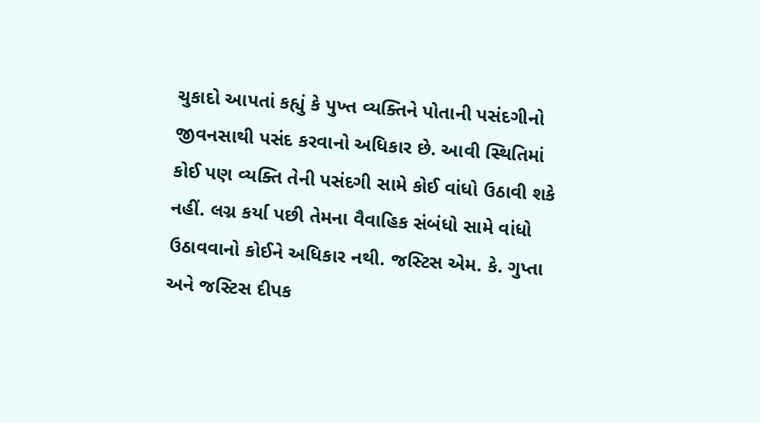ચુકાદો આપતાં કહ્યું કે પુખ્ત વ્યક્તિને પોતાની પસંદગીનો જીવનસાથી પસંદ કરવાનો અધિકાર છે. આવી સ્થિતિમાં કોઈ પણ વ્યક્તિ તેની પસંદગી સામે કોઈ વાંધો ઉઠાવી શકે નહીં. લગ્ન કર્યા પછી તેમના વૈવાહિક સંબંધો સામે વાંધો ઉઠાવવાનો કોઈને અધિકાર નથી. જસ્ટિસ એમ. કે. ગુપ્તા અને જસ્ટિસ દીપક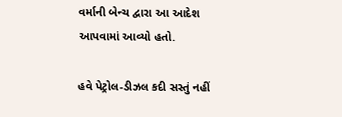વર્માની બેન્ચ દ્વારા આ આદેશ આપવામાં આવ્યો હતો.

હવે પેટ્રોલ-ડીઝલ કદી સસ્તું નહીં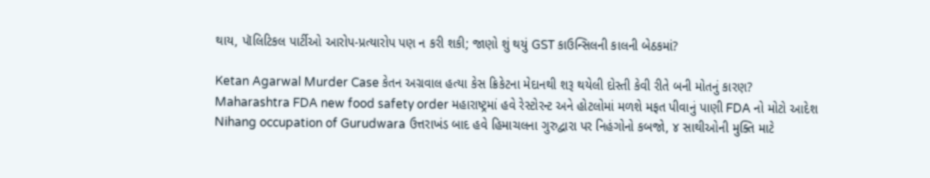થાય, પૉલિટિકલ પાર્ટીઓ આરોપ-પ્રત્યારોપ પણ ન કરી શકી; જાણો શું થયું GST કાઉન્સિલની કાલની બેઠકમાં?

Ketan Agarwal Murder Case કેતન અગ્રવાલ હત્યા કેસ ક્રિકેટના મેદાનથી શરૂ થયેલી દોસ્તી કેવી રીતે બની મોતનું કારણ?
Maharashtra FDA new food safety order મહારાષ્ટ્રમાં હવે રેસ્ટોરન્ટ અને હોટલોમાં મળશે મફત પીવાનું પાણી FDA નો મોટો આદેશ
Nihang occupation of Gurudwara ઉત્તરાખંડ બાદ હવે હિમાચલના ગુરુદ્વારા પર નિહંગોનો કબજો, ૪ સાથીઓની મુક્તિ માટે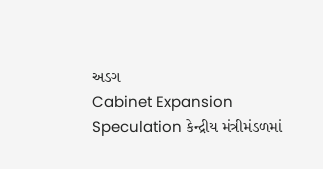અડગ
Cabinet Expansion Speculation કેન્દ્રીય મંત્રીમંડળમાં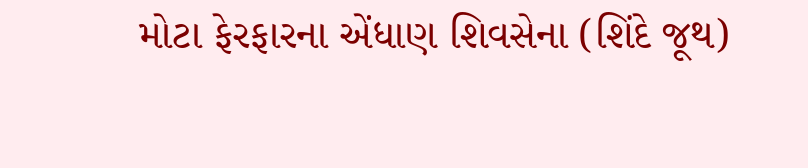મોટા ફેરફારના એંધાણ શિવસેના (શિંદે જૂથ)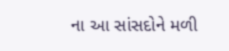ના આ સાંસદોને મળી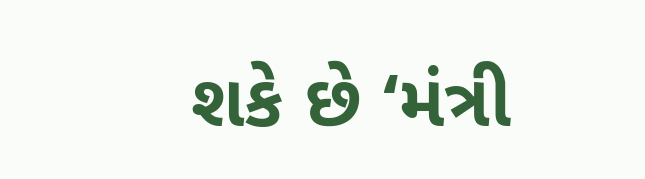શકે છે ‘મંત્રી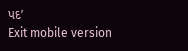પદ’
Exit mobile version